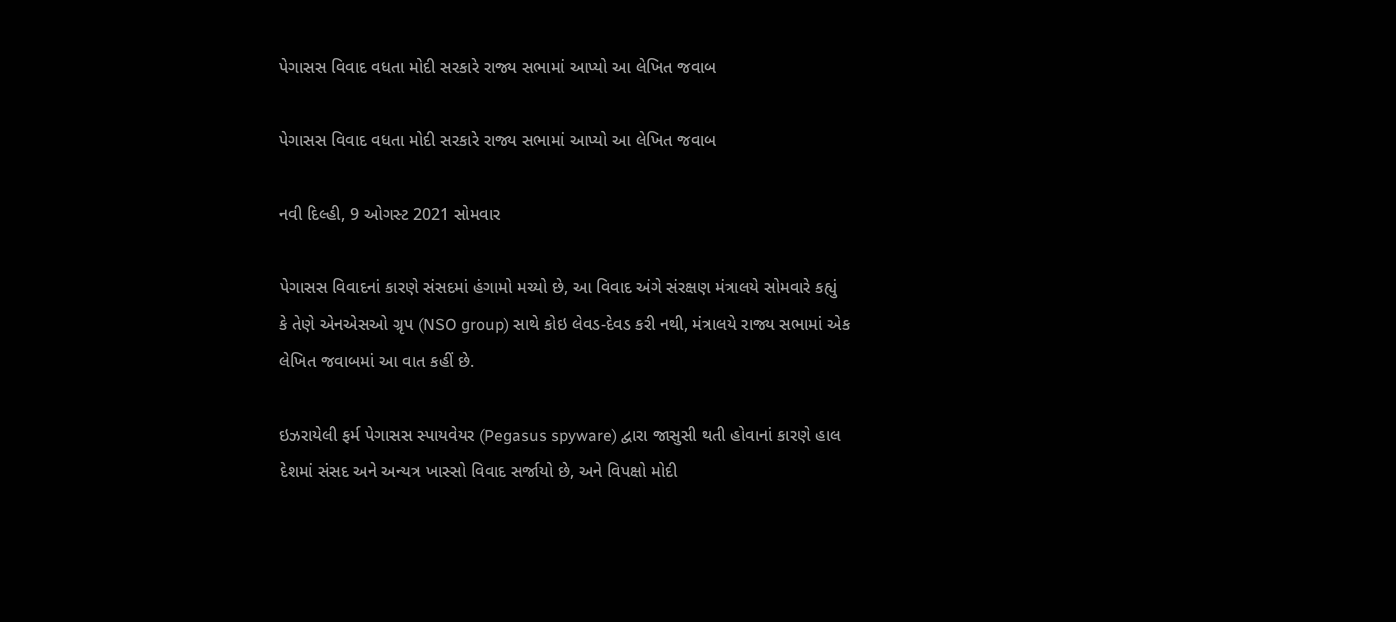પેગાસસ વિવાદ વધતા મોદી સરકારે રાજ્ય સભામાં આપ્યો આ લેખિત જવાબ

પેગાસસ વિવાદ વધતા મોદી સરકારે રાજ્ય સભામાં આપ્યો આ લેખિત જવાબ

નવી દિલ્હી, 9 ઓગસ્ટ 2021 સોમવાર

પેગાસસ વિવાદનાં કારણે સંસદમાં હંગામો મચ્યો છે, આ વિવાદ અંગે સંરક્ષણ મંત્રાલયે સોમવારે કહ્યું કે તેણે એનએસઓ ગ્રૃપ (NSO group) સાથે કોઇ લેવડ-દેવડ કરી નથી, મંત્રાલયે રાજ્ય સભામાં એક લેખિત જવાબમાં આ વાત કહીં છે.

ઇઝરાયેલી ફર્મ પેગાસસ સ્પાયવેયર (Pegasus spyware) દ્વારા જાસુસી થતી હોવાનાં કારણે હાલ દેશમાં સંસદ અને અન્યત્ર ખાસ્સો વિવાદ સર્જાયો છે, અને વિપક્ષો મોદી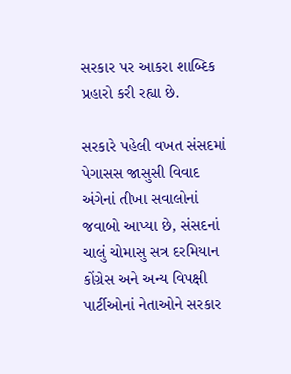સરકાર પર આકરા શાબ્દિક પ્રહારો કરી રહ્યા છે.

સરકારે પહેલી વખત સંસદમાં પેગાસસ જાસુસી વિવાદ અંગેનાં તીખા સવાલોનાં જવાબો આપ્યા છે, સંસદનાં ચાલું ચોમાસુ સત્ર દરમિયાન કોંગ્રેસ અને અન્ય વિપક્ષી પાર્ટીઓનાં નેતાઓને સરકાર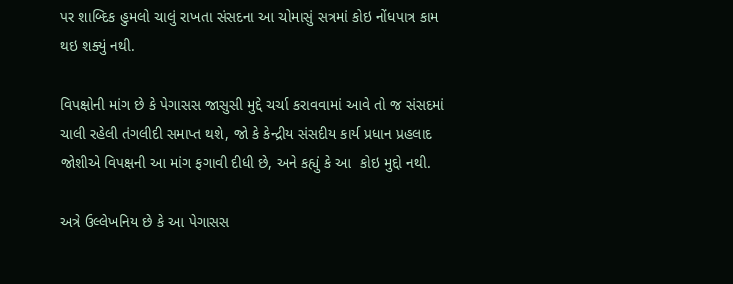પર શાબ્દિક હુમલો ચાલું રાખતા સંસદના આ ચોમાસું સત્રમાં કોઇ નોંધપાત્ર કામ થઇ શક્યું નથી.

વિપક્ષોની માંગ છે કે પેગાસસ જાસુસી મુદ્દે ચર્ચા કરાવવામાં આવે તો જ સંસદમાં ચાલી રહેલી તંગલીદી સમાપ્ત થશે, જો કે કેન્દ્રીય સંસદીય કાર્ય પ્રધાન પ્રહલાદ જોશીએ વિપક્ષની આ માંગ ફગાવી દીધી છે, અને કહ્યું કે આ  કોઇ મુદ્દો નથી.

અત્રે ઉલ્લેખનિય છે કે આ પેગાસસ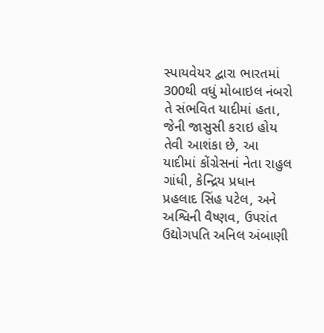સ્પાયવેયર દ્વારા ભારતમાં 300થી વધું મોબાઇલ નંબરો તે સંભવિત યાદીમાં હતા, જેની જાસુસી કરાઇ હોય તેવી આશંકા છે, આ યાદીમાં કોંગ્રેસનાં નેતા રાહુલ ગાંધી, કેન્દ્રિય પ્રધાન પ્રહલાદ સિંહ પટેલ, અને અશ્વિની વૈષ્ણવ, ઉપરાંત ઉદ્યોગપતિ અનિલ અંબાણી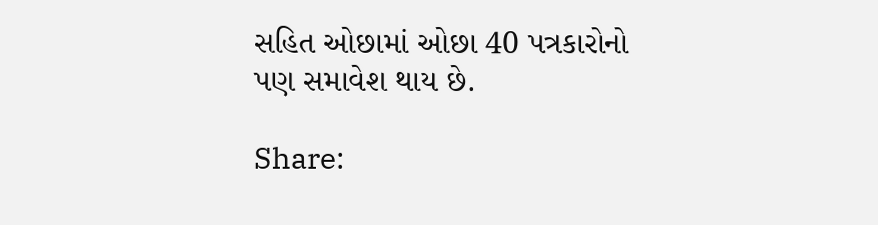સહિત ઓછામાં ઓછા 40 પત્રકારોનો પણ સમાવેશ થાય છે.

Share: